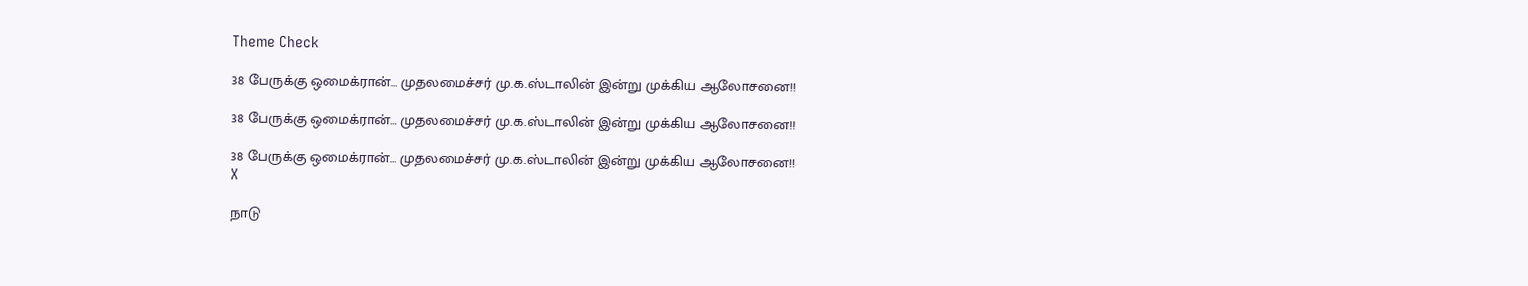Theme Check

38 பேருக்கு ஒமைக்ரான்… முதலமைச்சர் மு.க.ஸ்டாலின் இன்று முக்கிய ஆலோசனை!!

38 பேருக்கு ஒமைக்ரான்… முதலமைச்சர் மு.க.ஸ்டாலின் இன்று முக்கிய ஆலோசனை!!

38 பேருக்கு ஒமைக்ரான்… முதலமைச்சர் மு.க.ஸ்டாலின் இன்று முக்கிய ஆலோசனை!!
X

நாடு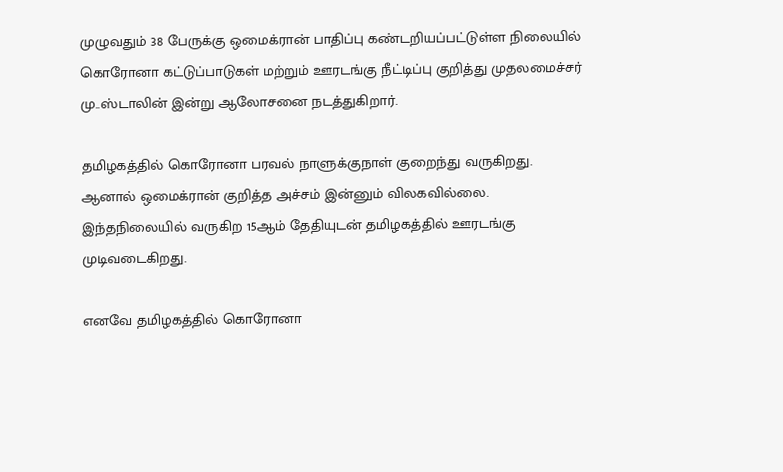முழுவதும் 38 பேருக்கு ஒமைக்ரான் பாதிப்பு கண்டறியப்பட்டுள்ள நிலையில் கொரோனா கட்டுப்பாடுகள் மற்றும் ஊரடங்கு நீட்டிப்பு குறித்து முதலமைச்சர் மு..ஸ்டாலின் இன்று ஆலோசனை நடத்துகிறார்.

தமிழகத்தில் கொரோனா பரவல் நாளுக்குநாள் குறைந்து வருகிறது. ஆனால் ஒமைக்ரான் குறித்த அச்சம் இன்னும் விலகவில்லை. இந்தநிலையில் வருகிற 15ஆம் தேதியுடன் தமிழகத்தில் ஊரடங்கு முடிவடைகிறது.

எனவே தமிழகத்தில் கொரோனா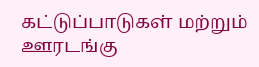கட்டுப்பாடுகள் மற்றும் ஊரடங்கு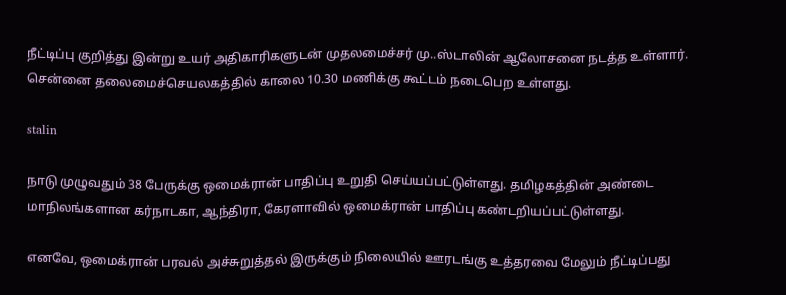நீட்டிப்பு குறித்து இன்று உயர் அதிகாரிகளுடன் முதலமைச்சர் மு..ஸ்டாலின் ஆலோசனை நடத்த உள்ளார். சென்னை தலைமைச்செயலகத்தில் காலை 10.30 மணிக்கு கூட்டம் நடைபெற உள்ளது.

stalin

நாடு முழுவதும் 38 பேருக்கு ஒமைக்ரான் பாதிப்பு உறுதி செய்யப்பட்டுள்ளது. தமிழகத்தின் அண்டை மாநிலங்களான கர்நாடகா, ஆந்திரா, கேரளாவில் ஒமைக்ரான் பாதிப்பு கண்டறியப்பட்டுள்ளது.

எனவே, ஒமைக்ரான் பரவல் அச்சுறுத்தல் இருக்கும் நிலையில் ஊரடங்கு உத்தரவை மேலும் நீட்டிப்பது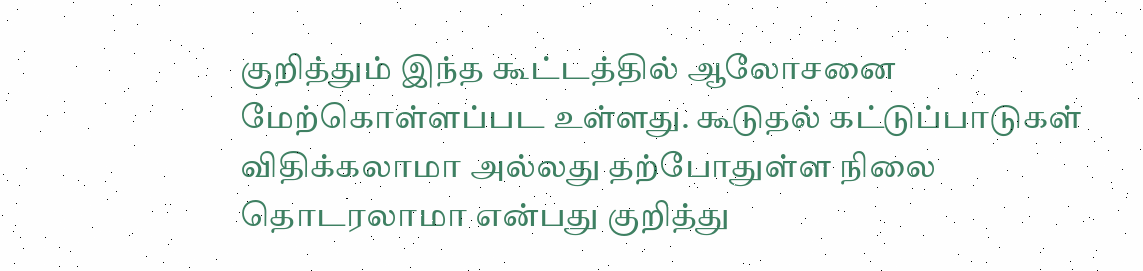குறித்தும் இந்த கூட்டத்தில் ஆலோசனை மேற்கொள்ளப்பட உள்ளது. கூடுதல் கட்டுப்பாடுகள் விதிக்கலாமா அல்லது தற்போதுள்ள நிலை தொடரலாமா என்பது குறித்து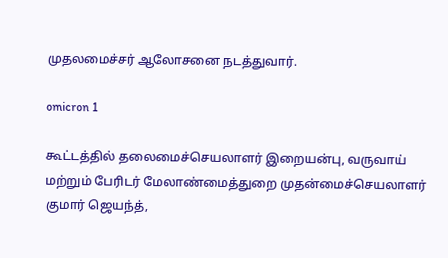முதலமைச்சர் ஆலோசனை நடத்துவார்.

omicron 1

கூட்டத்தில் தலைமைச்செயலாளர் இறையன்பு, வருவாய் மற்றும் பேரிடர் மேலாண்மைத்துறை முதன்மைச்செயலாளர் குமார் ஜெயந்த்,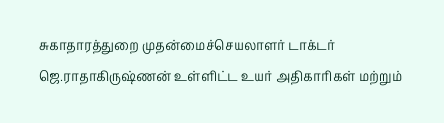சுகாதாரத்துறை முதன்மைச்செயலாளர் டாக்டர் ஜெ.ராதாகிருஷ்ணன் உள்ளிட்ட உயர் அதிகாரிகள் மற்றும்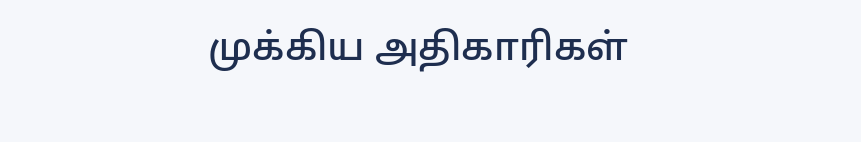முக்கிய அதிகாரிகள்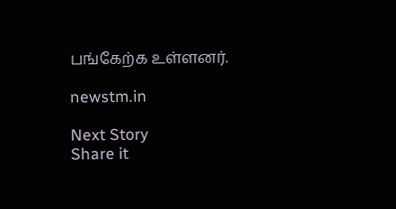பங்கேற்க உள்ளனர்.

newstm.in

Next Story
Share it